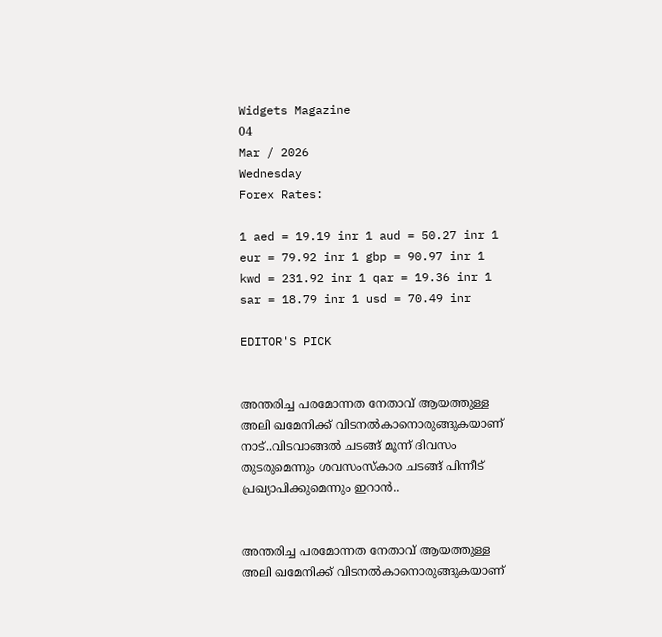Widgets Magazine
04
Mar / 2026
Wednesday
Forex Rates:

1 aed = 19.19 inr 1 aud = 50.27 inr 1 eur = 79.92 inr 1 gbp = 90.97 inr 1 kwd = 231.92 inr 1 qar = 19.36 inr 1 sar = 18.79 inr 1 usd = 70.49 inr

EDITOR'S PICK


അന്തരിച്ച പരമോന്നത നേതാവ് ആയത്തുള്ള അലി ഖമേനിക്ക് വിടനൽകാനൊരുങ്ങുകയാണ് നാട്..വിടവാങ്ങൽ ചടങ്ങ് മൂന്ന് ദിവസം തുടരുമെന്നും ശവസംസ്കാര ചടങ്ങ് പിന്നീട് പ്രഖ്യാപിക്കുമെന്നും ഇറാൻ..


അന്തരിച്ച പരമോന്നത നേതാവ് ആയത്തുള്ള അലി ഖമേനിക്ക് വിടനൽകാനൊരുങ്ങുകയാണ്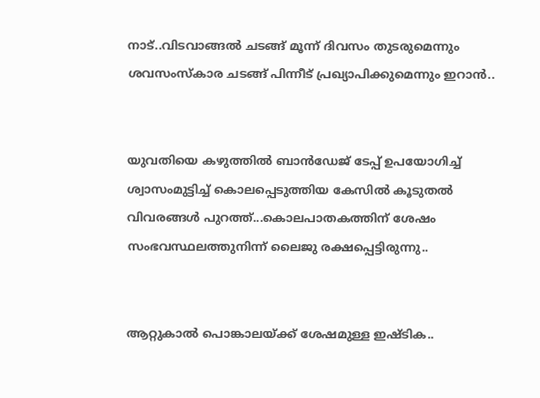നാട്..വിടവാങ്ങൽ ചടങ്ങ് മൂന്ന് ദിവസം തുടരുമെന്നും ശവസംസ്കാര ചടങ്ങ് പിന്നീട് പ്രഖ്യാപിക്കുമെന്നും ഇറാൻ..


യുവതിയെ കഴുത്തിൽ ബാൻഡേജ് ടേപ്പ് ഉപയോഗിച്ച് ശ്വാസംമുട്ടിച്ച് കൊലപ്പെടുത്തിയ കേസിൽ കൂടുതൽ വിവരങ്ങൾ പുറത്ത്...കൊലപാതകത്തിന് ശേഷം സംഭവസ്ഥലത്തുനിന്ന് ലൈജു രക്ഷപ്പെട്ടിരുന്നു..


ആറ്റുകാൽ പൊങ്കാലയ്‌ക്ക് ശേഷമുള്ള ഇഷ്‌ടിക..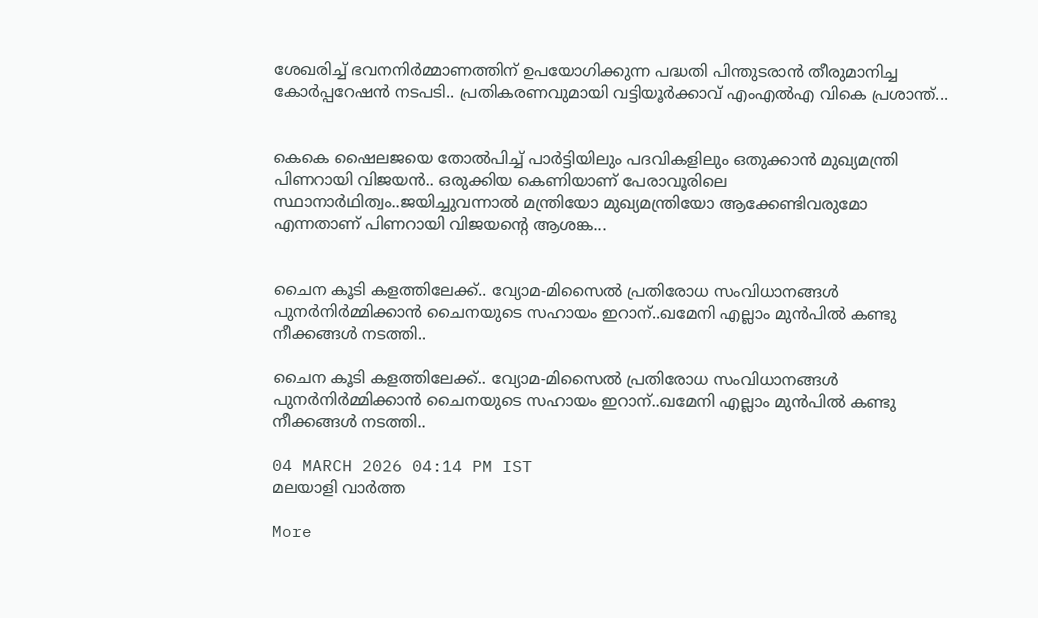ശേഖരിച്ച് ഭവനനിർമ്മാണത്തിന് ഉപയോഗിക്കുന്ന പദ്ധതി പിന്തുടരാൻ തീരുമാനിച്ച കോർപ്പറേഷൻ നടപടി.. പ്രതികരണവുമായി വട്ടിയൂർക്കാവ് എംഎൽഎ വികെ പ്രശാന്ത്...


കെകെ ഷൈലജയെ തോല്‍പിച്ച് പാര്‍ട്ടിയിലും പദവികളിലും ഒതുക്കാന്‍ മുഖ്യമന്ത്രി പിണറായി വിജയന്‍.. ഒരുക്കിയ കെണിയാണ് പേരാവൂരിലെ സ്ഥാനാര്‍ഥിത്വം..ജയിച്ചുവന്നാല്‍ മന്ത്രിയോ മുഖ്യമന്ത്രിയോ ആക്കേണ്ടിവരുമോ എന്നതാണ് പിണറായി വിജയന്റെ ആശങ്ക...


ചൈന കൂടി കളത്തിലേക്ക്.. വ്യോമ-മിസൈൽ പ്രതിരോധ സംവിധാനങ്ങൾ പുനർനിർമ്മിക്കാൻ ചൈനയുടെ സഹായം ഇറാന്..ഖമേനി എല്ലാം മുൻപിൽ കണ്ടു നീക്കങ്ങൾ നടത്തി..

ചൈന കൂടി കളത്തിലേക്ക്.. വ്യോമ-മിസൈൽ പ്രതിരോധ സംവിധാനങ്ങൾ പുനർനിർമ്മിക്കാൻ ചൈനയുടെ സഹായം ഇറാന്..ഖമേനി എല്ലാം മുൻപിൽ കണ്ടു നീക്കങ്ങൾ നടത്തി..

04 MARCH 2026 04:14 PM IST
മലയാളി വാര്‍ത്ത

More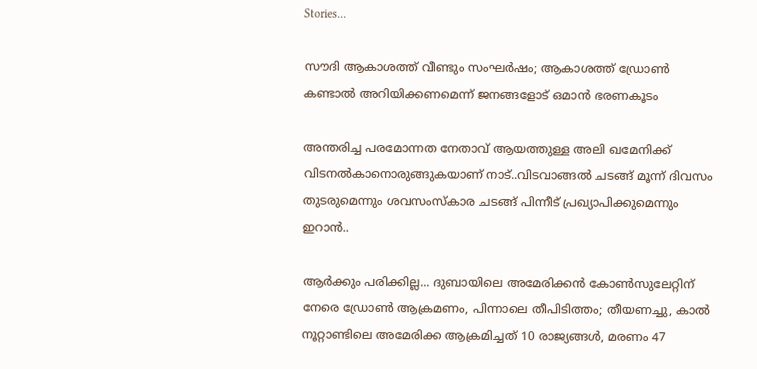Stories...

സൗദി ആകാശത്ത് വീണ്ടും സംഘര്‍ഷം; ആകാശത്ത് ഡ്രോണ്‍ കണ്ടാല്‍ അറിയിക്കണമെന്ന് ജനങ്ങളോട് ഒമാന്‍ ഭരണകൂടം

അന്തരിച്ച പരമോന്നത നേതാവ് ആയത്തുള്ള അലി ഖമേനിക്ക് വിടനൽകാനൊരുങ്ങുകയാണ് നാട്..വിടവാങ്ങൽ ചടങ്ങ് മൂന്ന് ദിവസം തുടരുമെന്നും ശവസംസ്കാര ചടങ്ങ് പിന്നീട് പ്രഖ്യാപിക്കുമെന്നും ഇറാൻ..

ആര്‍ക്കും പരിക്കില്ല... ദുബായിലെ അമേരിക്കൻ കോൺസുലേറ്റിന് നേരെ ഡ്രോൺ ആക്രമണം, പിന്നാലെ തീപിടിത്തം; തീയണച്ചു, കാൽ നൂറ്റാണ്ടിലെ അമേരിക്ക ആക്രമിച്ചത് 10 രാജ്യങ്ങൾ, മരണം 47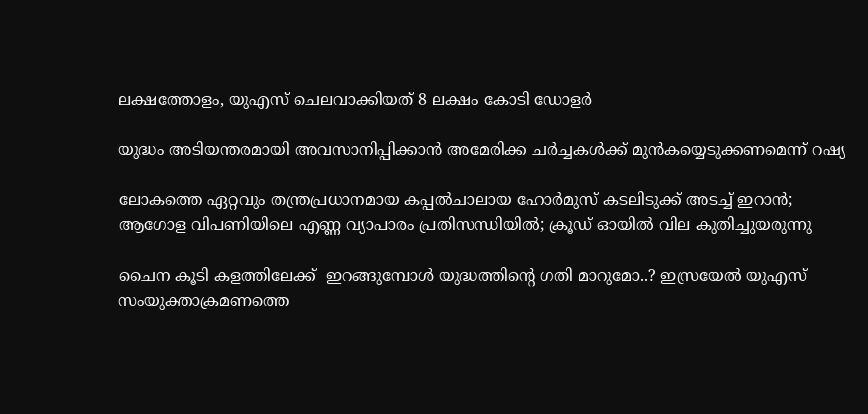ലക്ഷത്തോളം, യുഎസ് ചെലവാക്കിയത് 8 ലക്ഷം കോടി ഡോളർ

യുദ്ധം അടിയന്തരമായി അവസാനിപ്പിക്കാന്‍ അമേരിക്ക ചര്‍ച്ചകള്‍ക്ക് മുന്‍കയ്യെടുക്കണമെന്ന് റഷ്യ

ലോകത്തെ ഏറ്റവും തന്ത്രപ്രധാനമായ കപ്പൽചാലായ ഹോർമുസ് കടലിടുക്ക് അടച്ച് ഇറാൻ; ആഗോള വിപണിയിലെ എണ്ണ വ്യാപാരം പ്രതിസന്ധിയിൽ; ക്രൂഡ് ഓയിൽ വില കുതിച്ചുയരുന്നു

ചൈന കൂടി കളത്തിലേക്ക്  ഇറങ്ങുമ്പോൾ യുദ്ധത്തിന്റെ ഗതി മാറുമോ..? ഇസ്രയേൽ യുഎസ് സംയുക്താക്രമണത്തെ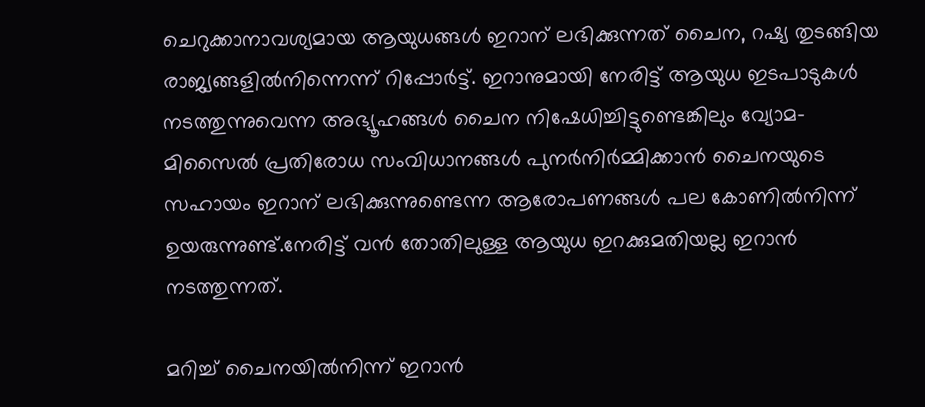ചെറുക്കാനാവശ്യമായ ആയുധങ്ങൾ ഇറാന് ലഭിക്കുന്നത് ചൈന, റഷ്യ തുടങ്ങിയ രാജ്യങ്ങളിൽനിന്നെന്ന് റിപ്പോർട്ട്. ഇറാനുമായി നേരിട്ട് ആയുധ ഇടപാടുകൾ നടത്തുന്നുവെന്ന അഭ്യൂഹങ്ങൾ ചൈന നിഷേധിച്ചിട്ടുണ്ടെങ്കിലും വ്യോമ-മിസൈൽ പ്രതിരോധ സംവിധാനങ്ങൾ പുനർനിർമ്മിക്കാൻ ചൈനയുടെ സഹായം ഇറാന് ലഭിക്കുന്നുണ്ടെന്ന ആരോപണങ്ങൾ പല കോണിൽനിന്ന് ഉയരുന്നുണ്ട്.നേരിട്ട് വൻ തോതിലുള്ള ആയുധ ഇറക്കുമതിയല്ല ഇറാൻ നടത്തുന്നത്.

മറിച്ച് ചൈനയിൽനിന്ന് ഇറാൻ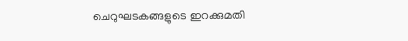ചെറുഘടകങ്ങളുടെ ഇറക്കുമതി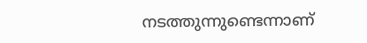നടത്തുന്നുണ്ടെന്നാണ്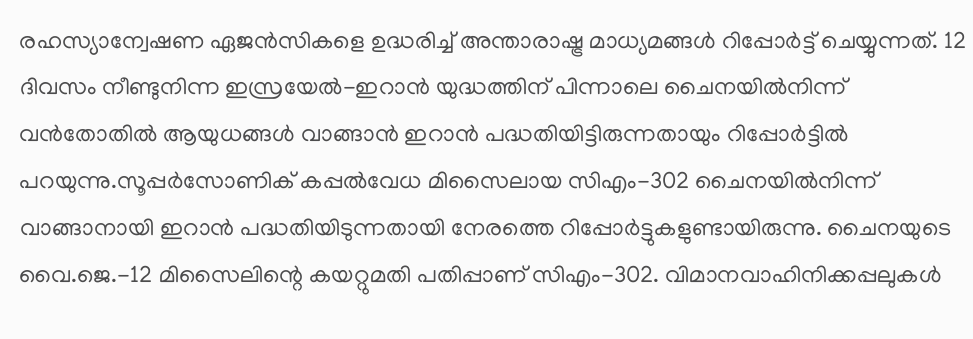രഹസ്യാന്വേഷണ ഏജൻസികളെ ഉദ്ധരിച്ച് അന്താരാഷ്ട്ര മാധ്യമങ്ങൾ റിപ്പോർട്ട് ചെയ്യുന്നത്. 12 ദിവസം നീണ്ടുനിന്ന ഇസ്രയേൽ-ഇറാൻ യുദ്ധത്തിന് പിന്നാലെ ചൈനയിൽനിന്ന് വൻതോതിൽ ആയുധങ്ങൾ വാങ്ങാൻ ഇറാൻ പദ്ധതിയിട്ടിരുന്നതായും റിപ്പോർട്ടിൽ പറയുന്നു.സൂപ്പർസോണിക് കപ്പൽവേധ മിസൈലായ സിഎം-302 ചൈനയിൽനിന്ന് വാങ്ങാനായി ഇറാൻ പദ്ധതിയിടുന്നതായി നേരത്തെ റിപ്പോർട്ടുകളുണ്ടായിരുന്നു. ചൈനയുടെ വൈ.ജെ.-12 മിസൈലിന്റെ കയറ്റുമതി പതിപ്പാണ് സിഎം-302. വിമാനവാഹിനിക്കപ്പലുകൾ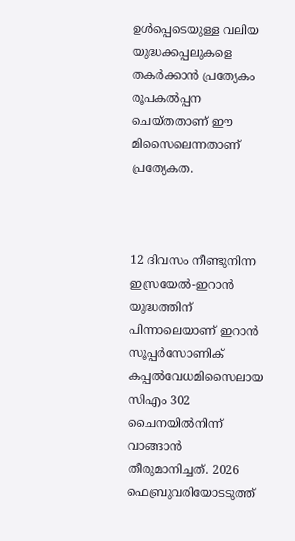ഉൾപ്പെടെയുള്ള വലിയ യുദ്ധക്കപ്പലുകളെ തകർക്കാൻ പ്രത്യേകം രൂപകൽപ്പന ചെയ്തതാണ് ഈ മിസൈലെന്നതാണ് പ്രത്യേകത.



12 ദിവസം നീണ്ടുനിന്ന ഇസ്രയേൽ-ഇറാൻ യുദ്ധത്തിന് പിന്നാലെയാണ് ഇറാൻ സൂപ്പർസോണിക് കപ്പൽവേധമിസൈലായ സിഎം 302 ചൈനയിൽനിന്ന് വാങ്ങാൻ തീരുമാനിച്ചത്. 2026 ഫെബ്രുവരിയോടടുത്ത്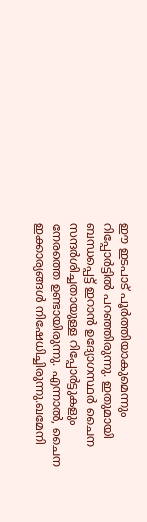ഈ ഇടപാട് പൂർത്തിയാകുമെന്നും റിപ്പോർട്ടിൽ പറഞ്ഞിരുന്നു. ഇതുമായി ബന്ധപ്പെട്ട് ഇറാൻ ഉദ്യോഗസ്ഥർ ചൈന സന്ദർശിച്ചതായുള്ള റിപ്പോർട്ടുകളും നേരത്തെ ഉണ്ടായിരുന്നു. എന്നാൽ, ചൈന ഇക്കാര്യങ്ങൾ നിഷേധിച്ചിരുന്നു.ഖമേനി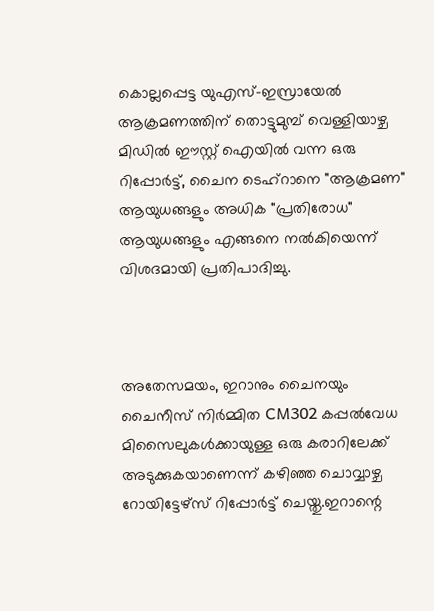കൊല്ലപ്പെട്ട യുഎസ്-ഇസ്രായേൽ ആക്രമണത്തിന് തൊട്ടുമുമ്പ് വെള്ളിയാഴ്ച മിഡിൽ ഈസ്റ്റ് ഐയിൽ വന്ന ഒരു റിപ്പോർട്ട്, ചൈന ടെഹ്‌റാനെ "ആക്രമണ" ആയുധങ്ങളും അധിക "പ്രതിരോധ" ആയുധങ്ങളും എങ്ങനെ നൽകിയെന്ന് വിശദമായി പ്രതിപാദിച്ചു.



അതേസമയം, ഇറാനും ചൈനയും ചൈനീസ് നിർമ്മിത CM302 കപ്പൽവേധ മിസൈലുകൾക്കായുള്ള ഒരു കരാറിലേക്ക് അടുക്കുകയാണെന്ന് കഴിഞ്ഞ ചൊവ്വാഴ്ച റോയിട്ടേഴ്‌സ് റിപ്പോർട്ട് ചെയ്തു.ഇറാന്റെ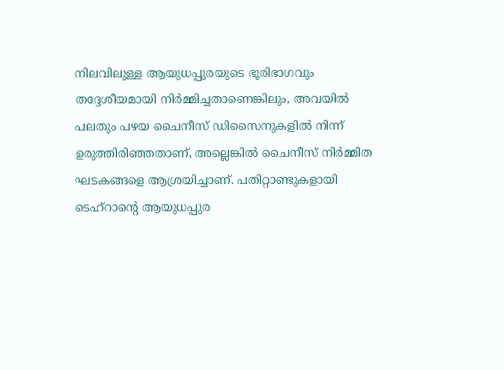നിലവിലുള്ള ആയുധപ്പുരയുടെ ഭൂരിഭാഗവും തദ്ദേശീയമായി നിർമ്മിച്ചതാണെങ്കിലും, അവയിൽ പലതും പഴയ ചൈനീസ് ഡിസൈനുകളിൽ നിന്ന് ഉരുത്തിരിഞ്ഞതാണ്, അല്ലെങ്കിൽ ചൈനീസ് നിർമ്മിത ഘടകങ്ങളെ ആശ്രയിച്ചാണ്. പതിറ്റാണ്ടുകളായി ടെഹ്‌റാന്റെ ആയുധപ്പുര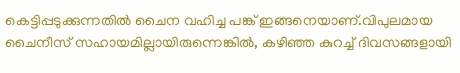കെട്ടിപ്പടുക്കുന്നതിൽ ചൈന വഹിച്ച പങ്ക് ഇങ്ങനെയാണ്.വിപുലമായ ചൈനീസ് സഹായമില്ലായിരുന്നെങ്കിൽ, കഴിഞ്ഞ കുറച്ച് ദിവസങ്ങളായി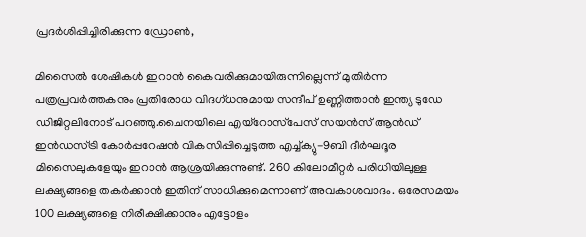പ്രദർശിപ്പിച്ചിരിക്കുന്ന ഡ്രോൺ,

മിസൈൽ ശേഷികൾ ഇറാൻ കൈവരിക്കുമായിരുന്നില്ലെന്ന് മുതിർന്ന പത്രപ്രവർത്തകനും പ്രതിരോധ വിദഗ്ധനുമായ സന്ദീപ് ഉണ്ണിത്താൻ ഇന്ത്യ ടുഡേ ഡിജിറ്റലിനോട് പറഞ്ഞു.ചൈനയിലെ എയ്‌റോസ്‌പേസ് സയൻസ് ആൻഡ് ഇൻഡസ്ട്രി കോർപ്പറേഷൻ വികസിപ്പിച്ചെടുത്ത എച്ച്ക്യു-9ബി ദീർഘദൂര മിസൈലുകളേയും ഇറാൻ ആശ്രയിക്കുന്നുണ്ട്. 260 കിലോമീറ്റർ പരിധിയിലുള്ള ലക്ഷ്യങ്ങളെ തകർക്കാൻ ഇതിന് സാധിക്കുമെന്നാണ് അവകാശവാദം. ഒരേസമയം 100 ലക്ഷ്യങ്ങളെ നിരീക്ഷിക്കാനും എട്ടോളം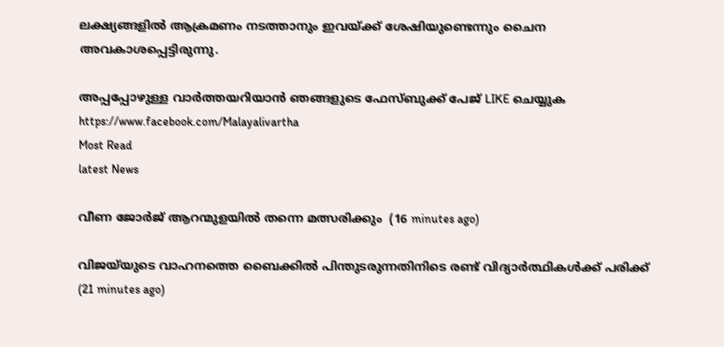ലക്ഷ്യങ്ങളിൽ ആക്രമണം നടത്താനും ഇവയ്ക്ക് ശേഷിയുണ്ടെന്നും ചൈന അവകാശപ്പെട്ടിരുന്നു.

അപ്പപ്പോഴുള്ള വാര്‍ത്തയറിയാന്‍ ഞങ്ങളുടെ ഫേസ്‌ബുക്ക്‌ പേജ് LIKE ചെയ്യുക
https://www.facebook.com/Malayalivartha
Most Read
latest News

വീണ ജോര്‍ജ് ആറന്മുളയില്‍ തന്നെ മത്സരിക്കും  (16 minutes ago)

വിജയ്‌യുടെ വാഹനത്തെ ബൈക്കില്‍ പിന്തുടരുന്നതിനിടെ രണ്ട് വിദ്യാര്‍ത്ഥികള്‍ക്ക് പരിക്ക്  (21 minutes ago)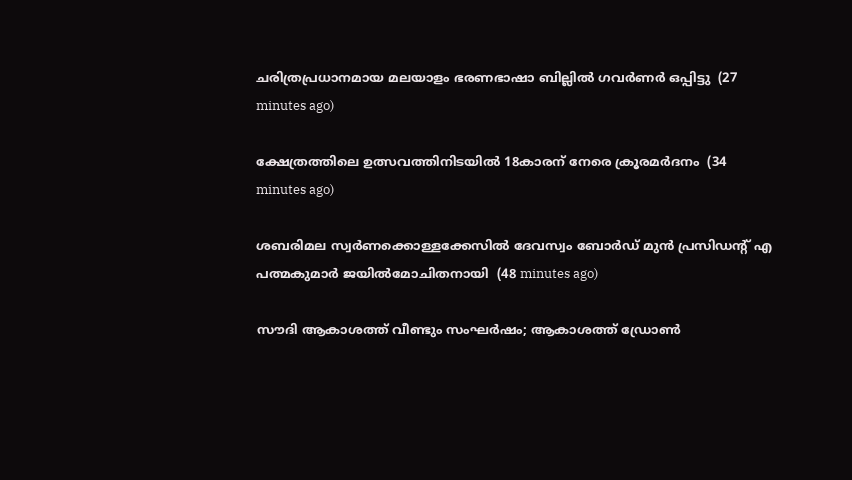ചരിത്രപ്രധാനമായ മലയാളം ഭരണഭാഷാ ബില്ലില്‍ ഗവര്‍ണര്‍ ഒപ്പിട്ടു  (27 minutes ago)

ക്ഷേത്രത്തിലെ ഉത്സവത്തിനിടയില്‍ 18കാരന് നേരെ ക്രൂരമര്‍ദനം  (34 minutes ago)

ശബരിമല സ്വര്‍ണക്കൊള്ളക്കേസില്‍ ദേവസ്വം ബോര്‍ഡ് മുന്‍ പ്രസിഡന്റ് എ പത്മകുമാര്‍ ജയില്‍മോചിതനായി  (48 minutes ago)

സൗദി ആകാശത്ത് വീണ്ടും സംഘര്‍ഷം; ആകാശത്ത് ഡ്രോണ്‍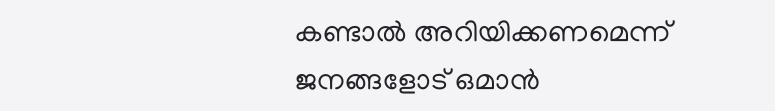കണ്ടാല്‍ അറിയിക്കണമെന്ന് ജനങ്ങളോട് ഒമാന്‍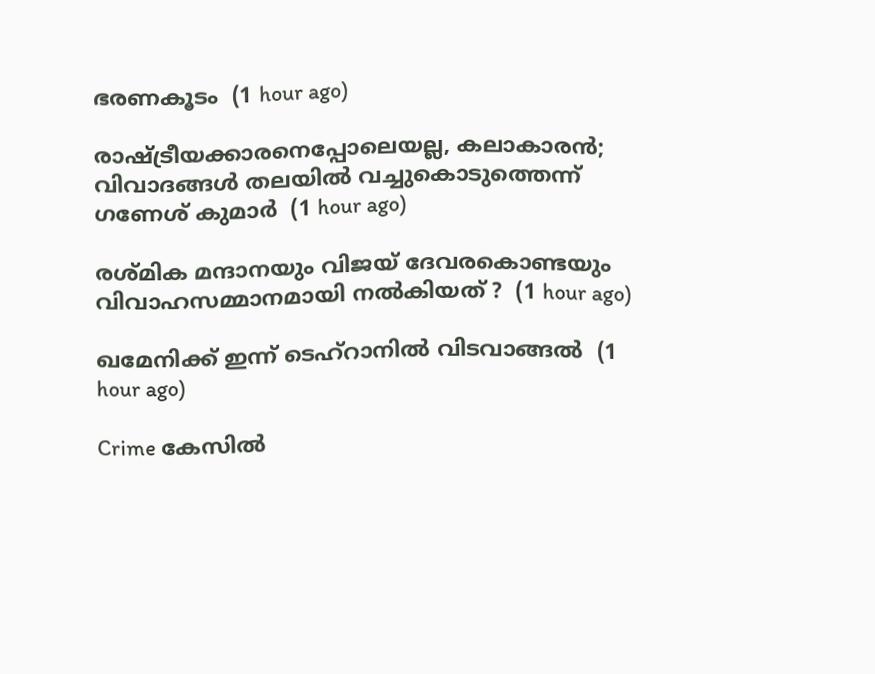ഭരണകൂടം  (1 hour ago)

രാഷ്ട്രീയക്കാരനെപ്പോലെയല്ല, കലാകാരന്‍; വിവാദങ്ങള്‍ തലയില്‍ വച്ചുകൊടുത്തെന്ന് ഗണേശ് കുമാര്‍  (1 hour ago)

രശ്മിക മന്ദാനയും വിജയ് ദേവരകൊണ്ടയും വിവാഹസമ്മാനമായി നല്‍കിയത് ?  (1 hour ago)

ഖമേനിക്ക് ഇന്ന് ടെഹ്‌റാനിൽ വിടവാങ്ങൽ  (1 hour ago)

Crime കേസിൽ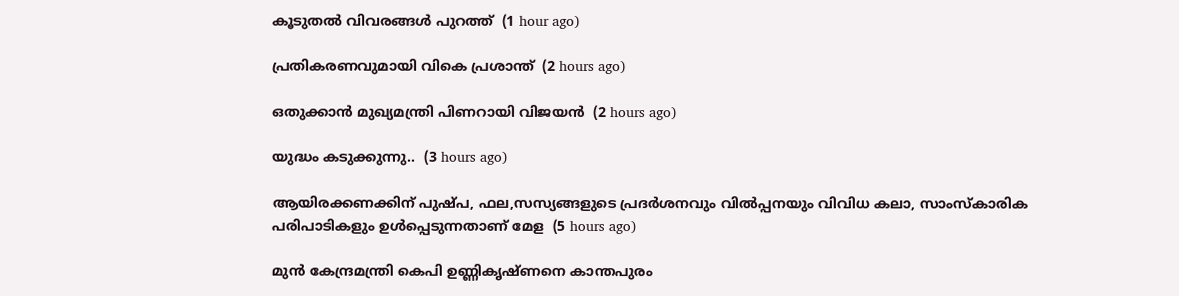കൂടുതൽ വിവരങ്ങൾ പുറത്ത്  (1 hour ago)

പ്രതികരണവുമായി വികെ പ്രശാന്ത്  (2 hours ago)

ഒതുക്കാന്‍ മുഖ്യമന്ത്രി പിണറായി വിജയന്‍  (2 hours ago)

യുദ്ധം കടുക്കുന്നു..  (3 hours ago)

ആയിരക്കണക്കിന് പുഷ്പ, ഫല,സസ്യങ്ങളുടെ പ്രദർശനവും വിൽപ്പനയും വിവിധ കലാ, സാംസ്കാരിക പരിപാടികളും ഉൾപ്പെടുന്നതാണ് മേള  (5 hours ago)

മുൻ കേന്ദ്രമന്ത്രി കെപി ഉണ്ണികൃഷ്ണനെ കാന്തപുരം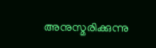അനുസ്മരിക്കുന്നു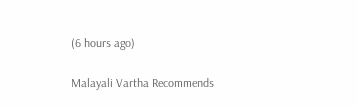(6 hours ago)

Malayali Vartha Recommends